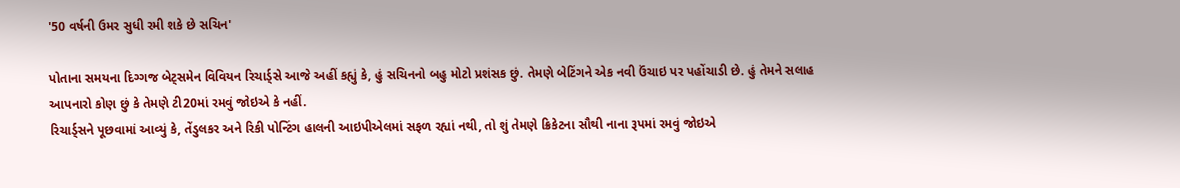'50 વર્ષની ઉમર સુધી રમી શકે છે સચિન'

પોતાના સમયના દિગ્ગજ બેટ્સમેન વિવિયન રિચાર્ડ્સે આજે અહીં કહ્યું કે, હું સચિનનો બહુ મોટો પ્રશંસક છું. તેમણે બેટિંગને એક નવી ઉંચાઇ પર પહોંચાડી છે. હું તેમને સલાહ આપનારો કોણ છું કે તેમણે ટી20માં રમવું જોઇએ કે નહીં.
રિચાર્ડ્સને પૂછવામાં આવ્યું કે, તેંડુલકર અને રિકી પોન્ટિંગ હાલની આઇપીએલમાં સફળ રહ્યાં નથી, તો શું તેમણે ક્રિકેટના સૌથી નાના રૂપમાં રમવું જોઇએ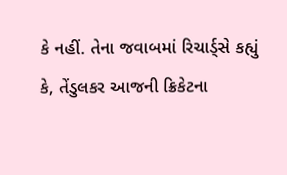કે નહીં. તેના જવાબમાં રિચાર્ડ્સે કહ્યું કે, તેંડુલકર આજની ક્રિકેટના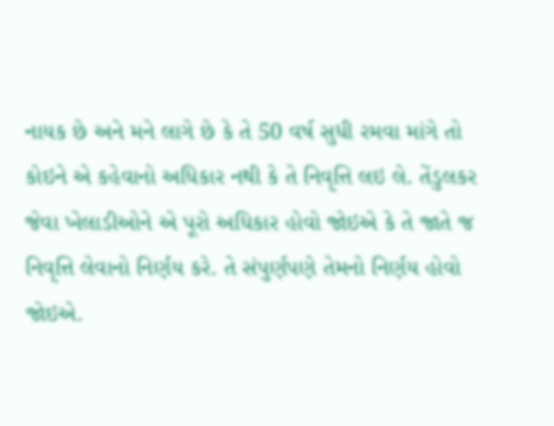નાયક છે અને મને લાગે છે કે તે 50 વર્ષ સુધી રમવા માંગે તો કોઇને એ કહેવાનો અધિકાર નથી કે તે નિવૃત્તિ લઇ લે. તેંડુલકર જેવા ખેલાડીઓને એ પૂરો અધિકાર હોવો જોઇએ કે તે જાતે જ નિવૃત્તિ લેવાનો નિર્ણય કરે. તે સંપુર્ણપણે તેમનો નિર્ણય હોવો જોઇએ.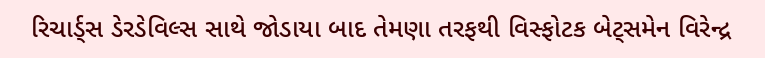રિચાર્ડ્સ ડેરડેવિલ્સ સાથે જોડાયા બાદ તેમણા તરફથી વિસ્ફોટક બેટ્સમેન વિરેન્દ્ર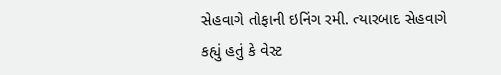સેહવાગે તોફાની ઇનિંગ રમી. ત્યારબાદ સેહવાગે કહ્યું હતું કે વેસ્ટ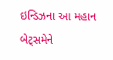ઇન્ડિઝના આ મહાન બેટ્સમેને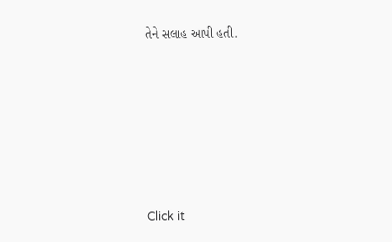તેને સલાહ આપી હતી.












Click it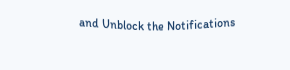and Unblock the Notifications